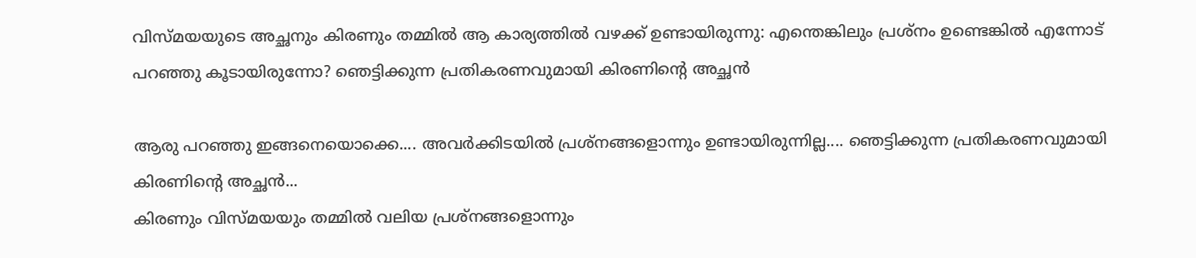വിസ്മയയുടെ അച്ഛനും കിരണും തമ്മിൽ ആ കാര്യത്തിൽ വഴക്ക് ഉണ്ടായിരുന്നു: എന്തെങ്കിലും പ്രശ്നം ഉണ്ടെങ്കിൽ എന്നോട് പറഞ്ഞു കൂടായിരുന്നോ? ഞെട്ടിക്കുന്ന പ്രതികരണവുമായി കിരണിന്റെ അച്ഛൻ

ആരു പറഞ്ഞു ഇങ്ങനെയൊക്കെ.... അവർക്കിടയിൽ പ്രശ്നങ്ങളൊന്നും ഉണ്ടായിരുന്നില്ല.... ഞെട്ടിക്കുന്ന പ്രതികരണവുമായി കിരണിന്റെ അച്ഛൻ...
കിരണും വിസ്മയയും തമ്മിൽ വലിയ പ്രശ്നങ്ങളൊന്നും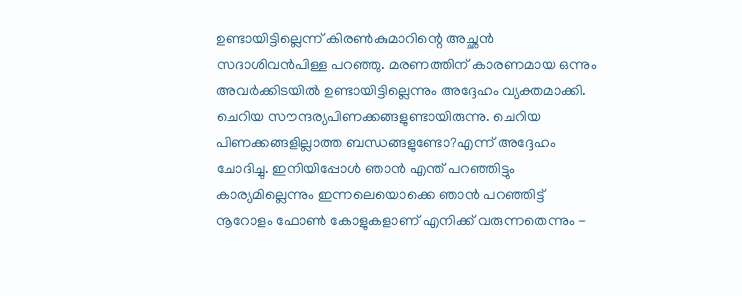ഉണ്ടായിട്ടില്ലെന്ന് കിരൺകുമാറിന്റെ അച്ഛൻ സദാശിവൻപിള്ള പറഞ്ഞു. മരണത്തിന് കാരണമായ ഒന്നും അവർക്കിടയിൽ ഉണ്ടായിട്ടില്ലെന്നും അദ്ദേഹം വ്യക്തമാക്കി. ചെറിയ സൗന്ദര്യപിണക്കങ്ങളുണ്ടായിരുന്നു. ചെറിയ പിണക്കങ്ങളില്ലാത്ത ബന്ധങ്ങളുണ്ടോ?എന്ന് അദ്ദേഹം ചോദിച്ചു. ഇനിയിപ്പോൾ ഞാൻ എന്ത് പറഞ്ഞിട്ടും കാര്യമില്ലെന്നും ഇന്നലെയൊക്കെ ഞാൻ പറഞ്ഞിട്ട് നൂറോളം ഫോൺ കോളുകളാണ് എനിക്ക് വരുന്നതെന്നും -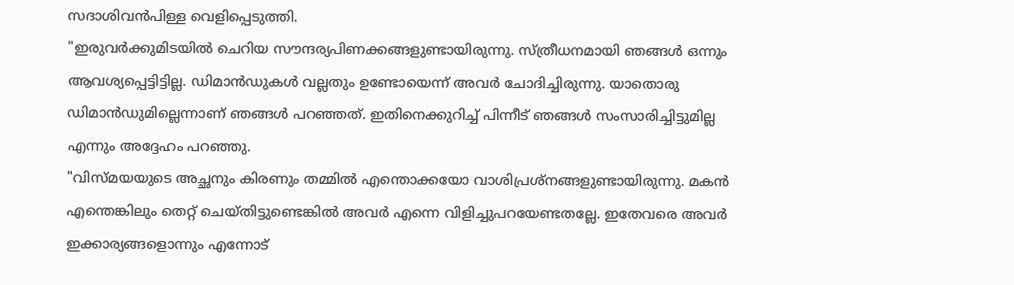സദാശിവൻപിള്ള വെളിപ്പെടുത്തി.
"ഇരുവർക്കുമിടയിൽ ചെറിയ സൗന്ദര്യപിണക്കങ്ങളുണ്ടായിരുന്നു. സ്ത്രീധനമായി ഞങ്ങൾ ഒന്നും ആവശ്യപ്പെട്ടിട്ടില്ല. ഡിമാൻഡുകൾ വല്ലതും ഉണ്ടോയെന്ന് അവർ ചോദിച്ചിരുന്നു. യാതൊരു ഡിമാൻഡുമില്ലെന്നാണ് ഞങ്ങൾ പറഞ്ഞത്. ഇതിനെക്കുറിച്ച് പിന്നീട് ഞങ്ങൾ സംസാരിച്ചിട്ടുമില്ല എന്നും അദ്ദേഹം പറഞ്ഞു.
"വിസ്മയയുടെ അച്ഛനും കിരണും തമ്മിൽ എന്തൊക്കയോ വാശിപ്രശ്നങ്ങളുണ്ടായിരുന്നു. മകൻ എന്തെങ്കിലും തെറ്റ് ചെയ്തിട്ടുണ്ടെങ്കിൽ അവർ എന്നെ വിളിച്ചുപറയേണ്ടതല്ലേ. ഇതേവരെ അവർ ഇക്കാര്യങ്ങളൊന്നും എന്നോട്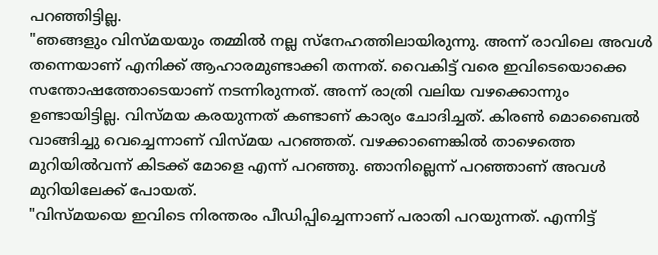പറഞ്ഞിട്ടില്ല.
"ഞങ്ങളും വിസ്മയയും തമ്മിൽ നല്ല സ്നേഹത്തിലായിരുന്നു. അന്ന് രാവിലെ അവൾ തന്നെയാണ് എനിക്ക് ആഹാരമുണ്ടാക്കി തന്നത്. വൈകിട്ട് വരെ ഇവിടെയൊക്കെ സന്തോഷത്തോടെയാണ് നടന്നിരുന്നത്. അന്ന് രാത്രി വലിയ വഴക്കൊന്നും ഉണ്ടായിട്ടില്ല. വിസ്മയ കരയുന്നത് കണ്ടാണ് കാര്യം ചോദിച്ചത്. കിരൺ മൊബൈൽ വാങ്ങിച്ചു വെച്ചെന്നാണ് വിസ്മയ പറഞ്ഞത്. വഴക്കാണെങ്കിൽ താഴെത്തെ മുറിയിൽവന്ന് കിടക്ക് മോളെ എന്ന് പറഞ്ഞു. ഞാനില്ലെന്ന് പറഞ്ഞാണ് അവൾ മുറിയിലേക്ക് പോയത്.
"വിസ്മയയെ ഇവിടെ നിരന്തരം പീഡിപ്പിച്ചെന്നാണ് പരാതി പറയുന്നത്. എന്നിട്ട്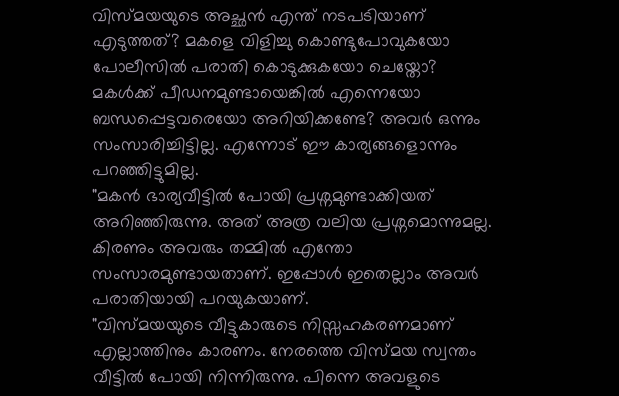വിസ്മയയുടെ അച്ഛൻ എന്ത് നടപടിയാണ് എടുത്തത്? മകളെ വിളിച്ചു കൊണ്ടുപോവുകയോ പോലീസിൽ പരാതി കൊടുക്കുകയോ ചെയ്തോ? മകൾക്ക് പീഡനമുണ്ടായെങ്കിൽ എന്നെയോ ബന്ധപ്പെട്ടവരെയോ അറിയിക്കണ്ടേ? അവർ ഒന്നും സംസാരിച്ചിട്ടില്ല. എന്നോട് ഈ കാര്യങ്ങളൊന്നും പറഞ്ഞിട്ടുമില്ല.
"മകൻ ഭാര്യവീട്ടിൽ പോയി പ്രശ്നമുണ്ടാക്കിയത് അറിഞ്ഞിരുന്നു. അത് അത്ര വലിയ പ്രശ്നമൊന്നുമല്ല. കിരണും അവരും തമ്മിൽ എന്തോ സംസാരമുണ്ടായതാണ്. ഇപ്പോൾ ഇതെല്ലാം അവർ പരാതിയായി പറയുകയാണ്.
"വിസ്മയയുടെ വീട്ടുകാരുടെ നിസ്സഹകരണമാണ് എല്ലാത്തിനും കാരണം. നേരത്തെ വിസ്മയ സ്വന്തം വീട്ടിൽ പോയി നിന്നിരുന്നു. പിന്നെ അവളുടെ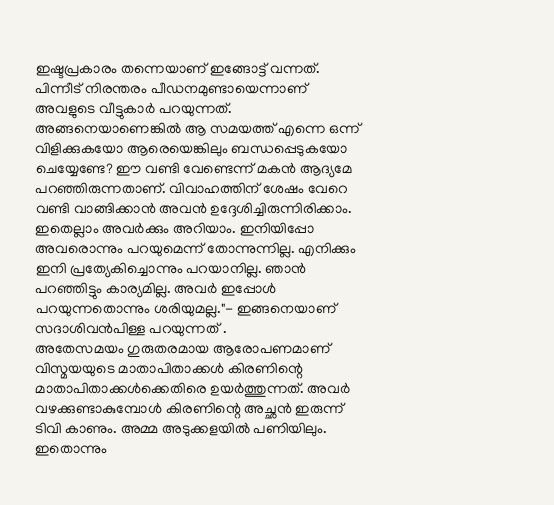ഇഷ്ടപ്രകാരം തന്നെയാണ് ഇങ്ങോട്ട് വന്നത്. പിന്നീട് നിരന്തരം പീഡനമുണ്ടായെന്നാണ് അവളുടെ വീട്ടുകാർ പറയുന്നത്. അങ്ങനെയാണെങ്കിൽ ആ സമയത്ത് എന്നെ ഒന്ന് വിളിക്കുകയോ ആരെയെങ്കിലും ബന്ധപ്പെടുകയോ ചെയ്യേണ്ടേ? ഈ വണ്ടി വേണ്ടെന്ന് മകൻ ആദ്യമേ പറഞ്ഞിരുന്നതാണ്. വിവാഹത്തിന് ശേഷം വേറെ വണ്ടി വാങ്ങിക്കാൻ അവൻ ഉദ്ദേശിച്ചിരുന്നിരിക്കാം. ഇതെല്ലാം അവർക്കും അറിയാം. ഇനിയിപ്പോ അവരൊന്നും പറയുമെന്ന് തോന്നുന്നില്ല. എനിക്കും ഇനി പ്രത്യേകിച്ചൊന്നും പറയാനില്ല. ഞാൻ പറഞ്ഞിട്ടും കാര്യമില്ല. അവർ ഇപ്പോൾ പറയുന്നതൊന്നും ശരിയുമല്ല."- ഇങ്ങനെയാണ് സദാശിവൻപിള്ള പറയുന്നത് .
അതേസമയം ഗുരുതരമായ ആരോപണമാണ് വിസ്മയയുടെ മാതാപിതാക്കൾ കിരണിന്റെ മാതാപിതാക്കൾക്കെതിരെ ഉയർത്തുന്നത്. അവർ വഴക്കുണ്ടാകുമ്പോൾ കിരണിന്റെ അച്ഛൻ ഇരുന്ന് ടിവി കാണും. അമ്മ അടുക്കളയിൽ പണിയിലും. ഇതൊന്നും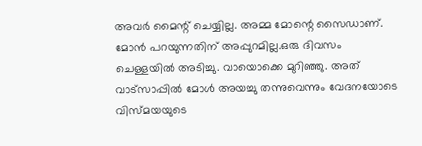അവർ മൈന്റ് ചെയ്യില്ല. അമ്മ മോന്റെ സൈഡാണ്. മോൻ പറയുന്നതിന് അപ്പുറമില്ല.ഒരു ദിവസം ചെള്ളയിൽ അടിച്ചു. വായൊക്കെ മുറിഞ്ഞു. അത് വാട്സാപ്പിൽ മോൾ അയച്ചു തന്നുവെന്നും വേദനയോടെ വിസ്മയയുടെ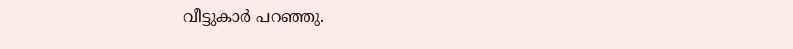വീട്ടുകാർ പറഞ്ഞു.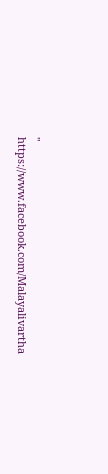"
https://www.facebook.com/Malayalivartha